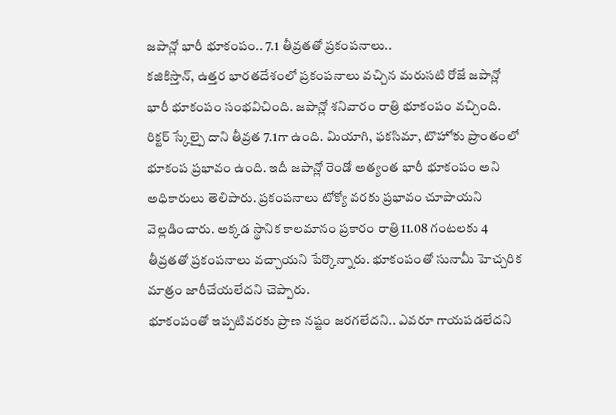జపాన్లో భారీ భూకంపం.. 7.1 తీవ్రతతో ప్రకంపనాలు..
కజికిస్తాన్, ఉత్తర భారతదేశంలో ప్రకంపనాలు వచ్చిన మరుసటి రోజే జపాన్లో భారీ భూకంపం సంభవిచింది. జపాన్లో శనివారం రాత్రి భూకంపం వచ్చింది. రిక్టర్ స్కేల్పై దాని తీవ్రత 7.1గా ఉంది. మియాగి, ఫకసిమా, టొహోకు ప్రాంతంలో భూకంప ప్రభావం ఉంది. ఇదీ జపాన్లో రెండో అత్యంత భారీ భూకంపం అని అధికారులు తెలిపారు. ప్రకంపనాలు టోక్యో వరకు ప్రభావం చూపాయని వెల్లడించారు. అక్కడ స్థానిక కాలమానం ప్రకారం రాత్రి 11.08 గంటలకు 4 తీవ్రతతో ప్రకంపనాలు వచ్చాయని పేర్కొన్నారు. భూకంపంతో సునామీ హెచ్చరిక మాత్రం జారీచేయలేదని చెప్పారు.
భూకంపంతో ఇప్పటివరకు ప్రాణ నష్టం జరగలేదని.. ఎవరూ గాయపడలేదని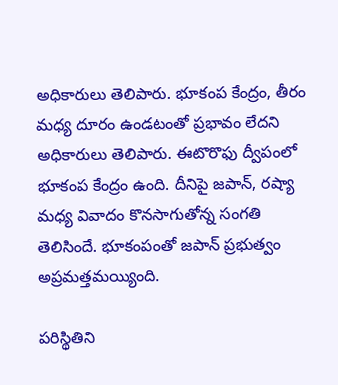అధికారులు తెలిపారు. భూకంప కేంద్రం, తీరం మధ్య దూరం ఉండటంతో ప్రభావం లేదని అధికారులు తెలిపారు. ఈటొరొఫు ద్వీపంలో భూకంప కేంద్రం ఉంది. దీనిపై జపాన్, రష్యా మధ్య వివాదం కొనసాగుతోన్న సంగతి తెలిసిందే. భూకంపంతో జపాన్ ప్రభుత్వం అప్రమత్తమయ్యింది.

పరిస్థితిని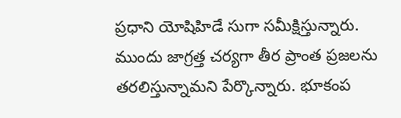ప్రధాని యోషిహిడే సుగా సమీక్షిస్తున్నారు. ముందు జాగ్రత్త చర్యగా తీర ప్రాంత ప్రజలను తరలిస్తున్నామని పేర్కొన్నారు. భూకంప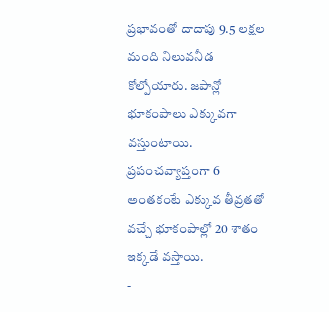ప్రభావంతో దాదాపు 9.5 లక్షల మంది నిలువనీడ కోల్పోయారు. జపాన్లో భూకంపాలు ఎక్కువగా వస్తుంటాయి. ప్రపంచవ్యాప్తంగా 6 అంతకంటే ఎక్కువ తీవ్రతతో వచ్చే భూకంపాల్లో 20 శాతం ఇక్కడే వస్తాయి.
-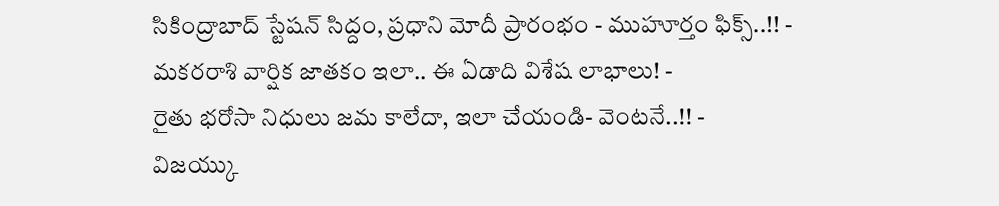సికింద్రాబాద్ స్టేషన్ సిద్దం, ప్రధాని మోదీ ప్రారంభం - ముహూర్తం ఫిక్స్..!! -
మకరరాశి వార్షిక జాతకం ఇలా.. ఈ ఏడాది విశేష లాభాలు! -
రైతు భరోసా నిధులు జమ కాలేదా, ఇలా చేయండి- వెంటనే..!! -
విజయ్కు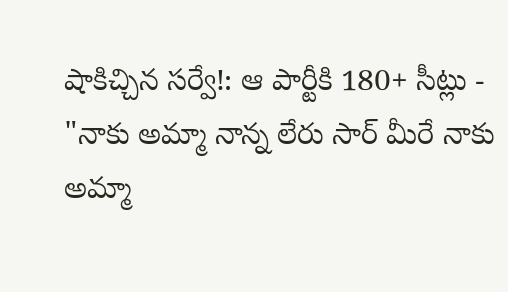షాకిచ్చిన సర్వే!: ఆ పార్టీకి 180+ సీట్లు -
"నాకు అమ్మా నాన్న లేరు సార్ మీరే నాకు అమ్మా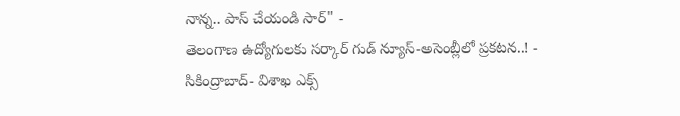నాన్న.. పాస్ చేయండి సార్" -
తెలంగాణ ఉద్యోగులకు సర్కార్ గుడ్ న్యూస్-అసెంబ్లీలో ప్రకటన..! -
సికింద్రాబాద్- విశాఖ ఎక్స్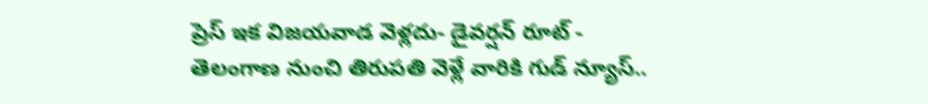ప్రెస్ ఇక విజయవాడ వెళ్లదు- డైవర్షన్ రూట్ -
తెలంగాణ నుంచి తిరుపతి వెళ్లే వారికి గుడ్ న్యూస్..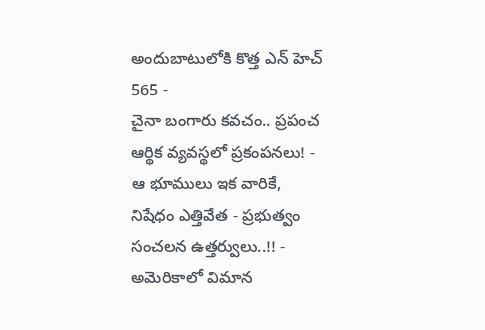అందుబాటులోకి కొత్త ఎన్ హెచ్ 565 -
చైనా బంగారు కవచం.. ప్రపంచ ఆర్థిక వ్యవస్థలో ప్రకంపనలు! -
ఆ భూములు ఇక వారికే, నిషేధం ఎత్తివేత - ప్రభుత్వం సంచలన ఉత్తర్వులు..!! -
అమెరికాలో విమాన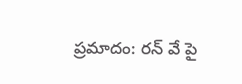ప్రమాదం: రన్ వే పై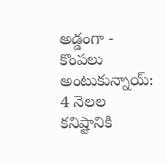అడ్డంగా -
కొంపలు అంటుకున్నాయ్: 4 నెలల కనిష్టానికి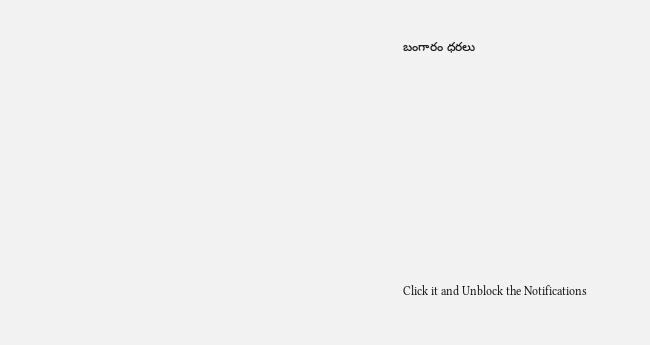బంగారం ధరలు












Click it and Unblock the Notifications